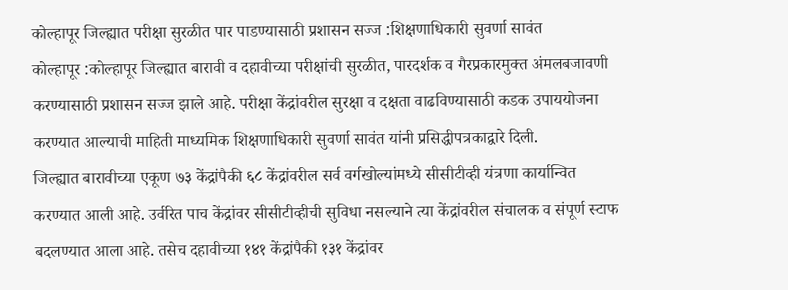कोल्हापूर जिल्ह्यात परीक्षा सुरळीत पार पाडण्यासाठी प्रशासन सज्ज :शिक्षणाधिकारी सुवर्णा सावंत
कोल्हापूर :कोल्हापूर जिल्ह्यात बारावी व दहावीच्या परीक्षांची सुरळीत, पारदर्शक व गैरप्रकारमुक्त अंमलबजावणी करण्यासाठी प्रशासन सज्ज झाले आहे. परीक्षा केंद्रांवरील सुरक्षा व दक्षता वाढविण्यासाठी कडक उपाययोजना करण्यात आल्याची माहिती माध्यमिक शिक्षणाधिकारी सुवर्णा सावंत यांनी प्रसिद्धीपत्रकाद्वारे दिली.
जिल्ह्यात बारावीच्या एकूण ७३ केंद्रांपैकी ६८ केंद्रांवरील सर्व वर्गखोल्यांमध्ये सीसीटीव्ही यंत्रणा कार्यान्वित करण्यात आली आहे. उर्वरित पाच केंद्रांवर सीसीटीव्हीची सुविधा नसल्याने त्या केंद्रांवरील संचालक व संपूर्ण स्टाफ बदलण्यात आला आहे. तसेच दहावीच्या १४१ केंद्रांपैकी १३१ केंद्रांवर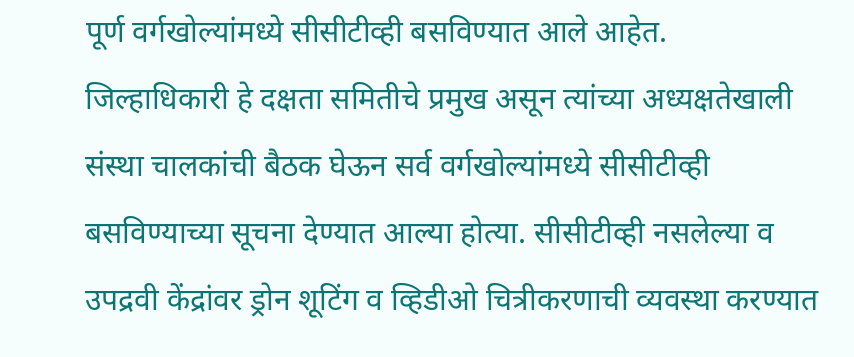पूर्ण वर्गखोल्यांमध्ये सीसीटीव्ही बसविण्यात आले आहेत.
जिल्हाधिकारी हे दक्षता समितीचे प्रमुख असून त्यांच्या अध्यक्षतेखाली संस्था चालकांची बैठक घेऊन सर्व वर्गखोल्यांमध्ये सीसीटीव्ही बसविण्याच्या सूचना देण्यात आल्या होत्या. सीसीटीव्ही नसलेल्या व उपद्रवी केंद्रांवर ड्रोन शूटिंग व व्हिडीओ चित्रीकरणाची व्यवस्था करण्यात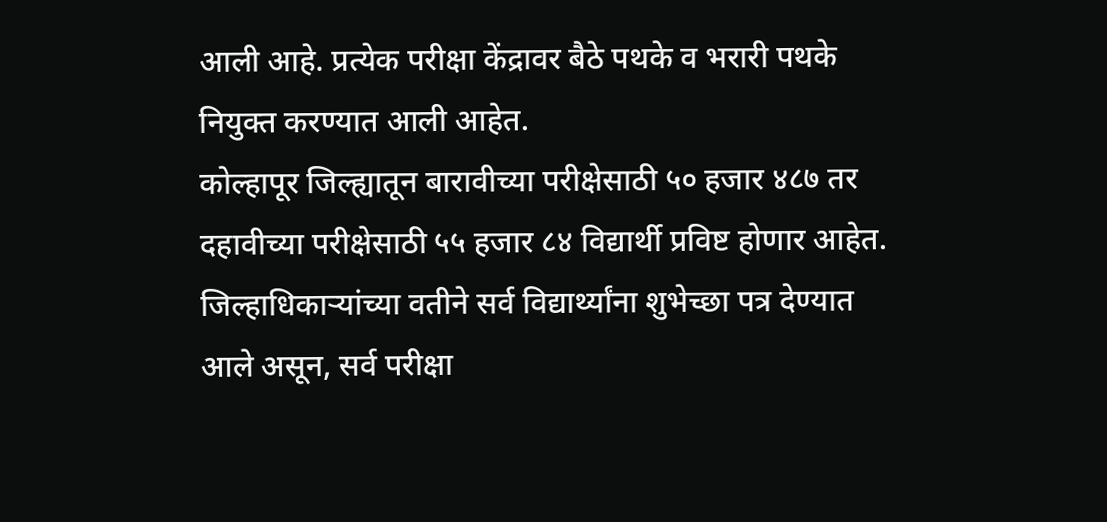आली आहे. प्रत्येक परीक्षा केंद्रावर बैठे पथके व भरारी पथके नियुक्त करण्यात आली आहेत.
कोल्हापूर जिल्ह्यातून बारावीच्या परीक्षेसाठी ५० हजार ४८७ तर दहावीच्या परीक्षेसाठी ५५ हजार ८४ विद्यार्थी प्रविष्ट होणार आहेत. जिल्हाधिकाऱ्यांच्या वतीने सर्व विद्यार्थ्यांना शुभेच्छा पत्र देण्यात आले असून, सर्व परीक्षा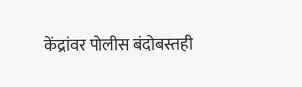केंद्रांवर पोलीस बंदोबस्तही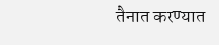तैनात करण्यात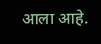आला आहे.